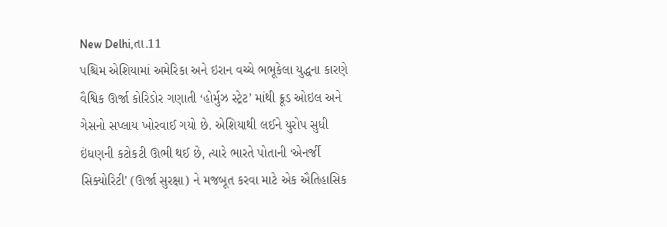New Delhi,તા.11
પશ્ચિમ એશિયામાં અમેરિકા અને ઇરાન વચ્ચે ભભૂકેલા યુદ્ધના કારણે વૈશ્વિક ઊર્જા કોરિડોર ગણાતી ‘હોર્મુઝ સ્ટ્રેટ’ માંથી ક્રૂડ ઓઇલ અને ગેસનો સપ્લાય ખોરવાઈ ગયો છે. એશિયાથી લઈને યુરોપ સુધી ઇંધણની કટોકટી ઊભી થઈ છે, ત્યારે ભારતે પોતાની ‘એનર્જી સિક્યોરિટી’ (ઊર્જા સુરક્ષા) ને મજબૂત કરવા માટે એક ઐતિહાસિક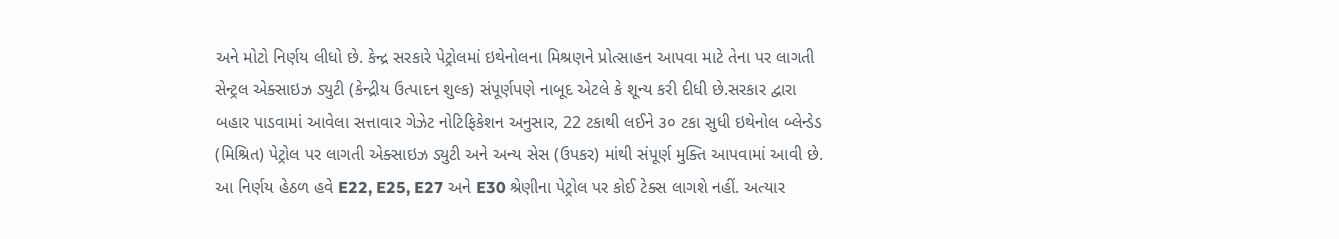અને મોટો નિર્ણય લીધો છે. કેન્દ્ર સરકારે પેટ્રોલમાં ઇથેનોલના મિશ્રણને પ્રોત્સાહન આપવા માટે તેના પર લાગતી સેન્ટ્રલ એક્સાઇઝ ડ્યુટી (કેન્દ્રીય ઉત્પાદન શુલ્ક) સંપૂર્ણપણે નાબૂદ એટલે કે શૂન્ય કરી દીધી છે.સરકાર દ્વારા બહાર પાડવામાં આવેલા સત્તાવાર ગેઝેટ નોટિફિકેશન અનુસાર, 22 ટકાથી લઈને ૩૦ ટકા સુધી ઇથેનોલ બ્લેન્ડેડ (મિશ્રિત) પેટ્રોલ પર લાગતી એક્સાઇઝ ડ્યુટી અને અન્ય સેસ (ઉપકર) માંથી સંપૂર્ણ મુક્તિ આપવામાં આવી છે. આ નિર્ણય હેઠળ હવે E22, E25, E27 અને E30 શ્રેણીના પેટ્રોલ પર કોઈ ટેક્સ લાગશે નહીં. અત્યાર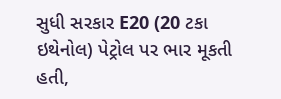સુધી સરકાર E20 (20 ટકા ઇથેનોલ) પેટ્રોલ પર ભાર મૂકતી હતી,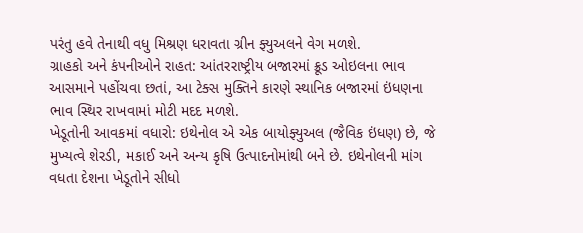પરંતુ હવે તેનાથી વધુ મિશ્રણ ધરાવતા ગ્રીન ફ્યુઅલને વેગ મળશે.
ગ્રાહકો અને કંપનીઓને રાહત: આંતરરાષ્ટ્રીય બજારમાં ક્રૂડ ઓઇલના ભાવ આસમાને પહોંચવા છતાં, આ ટેક્સ મુક્તિને કારણે સ્થાનિક બજારમાં ઇંધણના ભાવ સ્થિર રાખવામાં મોટી મદદ મળશે.
ખેડૂતોની આવકમાં વધારો: ઇથેનોલ એ એક બાયોફ્યુઅલ (જૈવિક ઇંધણ) છે, જે મુખ્યત્વે શેરડી, મકાઈ અને અન્ય કૃષિ ઉત્પાદનોમાંથી બને છે. ઇથેનોલની માંગ વધતા દેશના ખેડૂતોને સીધો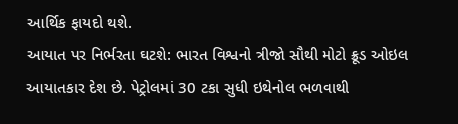આર્થિક ફાયદો થશે.
આયાત પર નિર્ભરતા ઘટશે: ભારત વિશ્વનો ત્રીજો સૌથી મોટો ક્રૂડ ઓઇલ આયાતકાર દેશ છે. પેટ્રોલમાં 30 ટકા સુધી ઇથેનોલ ભળવાથી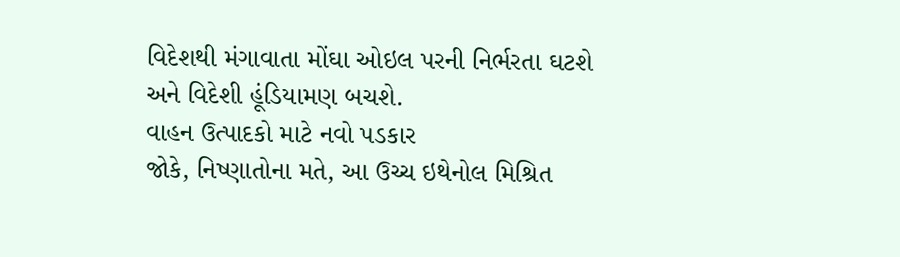વિદેશથી મંગાવાતા મોંઘા ઓઇલ પરની નિર્ભરતા ઘટશે અને વિદેશી હૂંડિયામણ બચશે.
વાહન ઉત્પાદકો માટે નવો પડકાર
જોકે, નિષ્ણાતોના મતે, આ ઉચ્ચ ઇથેનોલ મિશ્રિત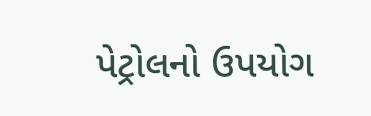પેટ્રોલનો ઉપયોગ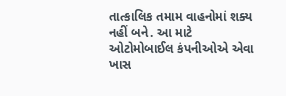તાત્કાલિક તમામ વાહનોમાં શક્ય નહીં બને. આ માટે ઓટોમોબાઈલ કંપનીઓએ એવા ખાસ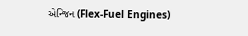એન્જિન (Flex-Fuel Engines)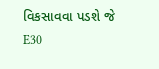વિકસાવવા પડશે જે E30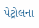પેટ્રોલના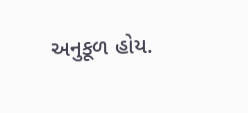અનુકૂળ હોય.